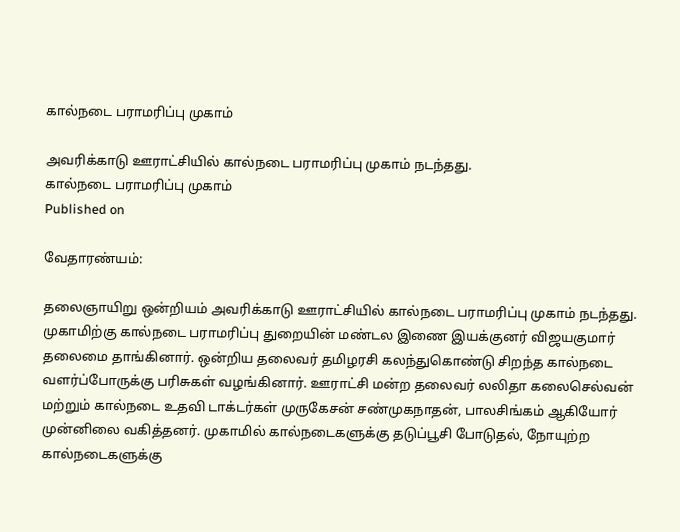கால்நடை பராமரிப்பு முகாம்

அவரிக்காடு ஊராட்சியில் கால்நடை பராமரிப்பு முகாம் நடந்தது.
கால்நடை பராமரிப்பு முகாம்
Published on

வேதாரண்யம்:

தலைஞாயிறு ஒன்றியம் அவரிக்காடு ஊராட்சியில் கால்நடை பராமரிப்பு முகாம் நடந்தது. முகாமிற்கு கால்நடை பராமரிப்பு துறையின் மண்டல இணை இயக்குனர் விஜயகுமார் தலைமை தாங்கினார். ஒன்றிய தலைவர் தமிழரசி கலந்துகொண்டு சிறந்த கால்நடை வளர்ப்போருக்கு பரிசுகள் வழங்கினார். ஊராட்சி மன்ற தலைவர் லலிதா கலைசெல்வன் மற்றும் கால்நடை உதவி டாக்டர்கள் முருகேசன் சண்முகநாதன், பாலசிங்கம் ஆகியோர் முன்னிலை வகித்தனர். முகாமில் கால்நடைகளுக்கு தடுப்பூசி போடுதல், நோயுற்ற கால்நடைகளுக்கு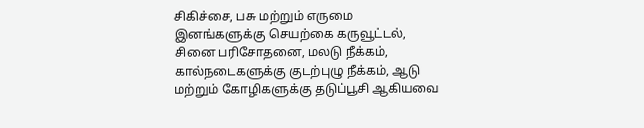சிகிச்சை, பசு மற்றும் எருமை இனங்களுக்கு செயற்கை கருவூட்டல், சினை பரிசோதனை, மலடு நீக்கம், கால்நடைகளுக்கு குடற்புழு நீக்கம், ஆடு மற்றும் கோழிகளுக்கு தடுப்பூசி ஆகியவை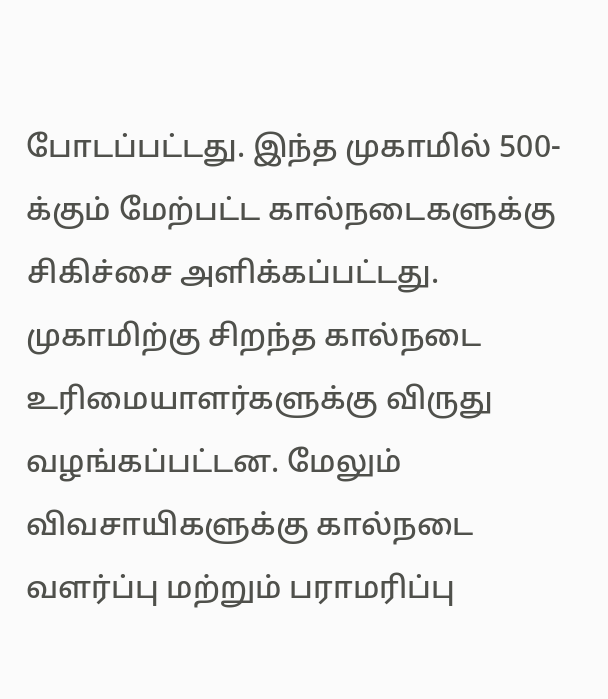போடப்பட்டது. இந்த முகாமில் 500-க்கும் மேற்பட்ட கால்நடைகளுக்கு சிகிச்சை அளிக்கப்பட்டது. முகாமிற்கு சிறந்த கால்நடை உரிமையாளர்களுக்கு விருது வழங்கப்பட்டன. மேலும் விவசாயிகளுக்கு கால்நடை வளர்ப்பு மற்றும் பராமரிப்பு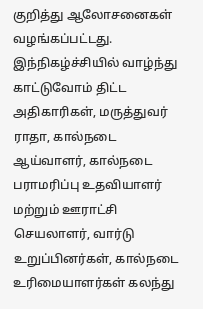குறித்து ஆலோசனைகள் வழங்கப்பட்டது. இந்நிகழ்ச்சியில் வாழ்ந்து காட்டுவோம் திட்ட அதிகாரிகள், மருத்துவர் ராதா, கால்நடை ஆய்வாளர், கால்நடை பராமரிப்பு உதவியாளர் மற்றும் ஊராட்சி செயலாளர், வார்டு உறுப்பினர்கள், கால்நடை உரிமையாளர்கள் கலந்து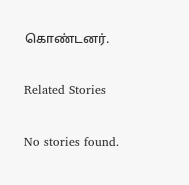கொண்டனர்.

Related Stories

No stories found.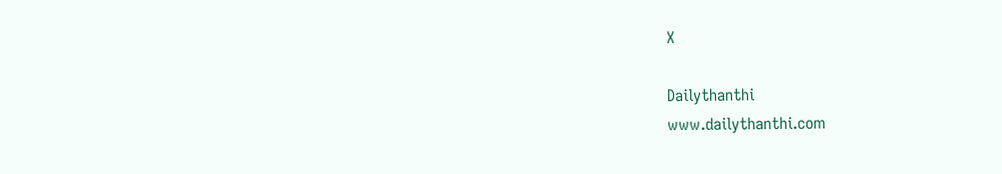X

Dailythanthi
www.dailythanthi.com